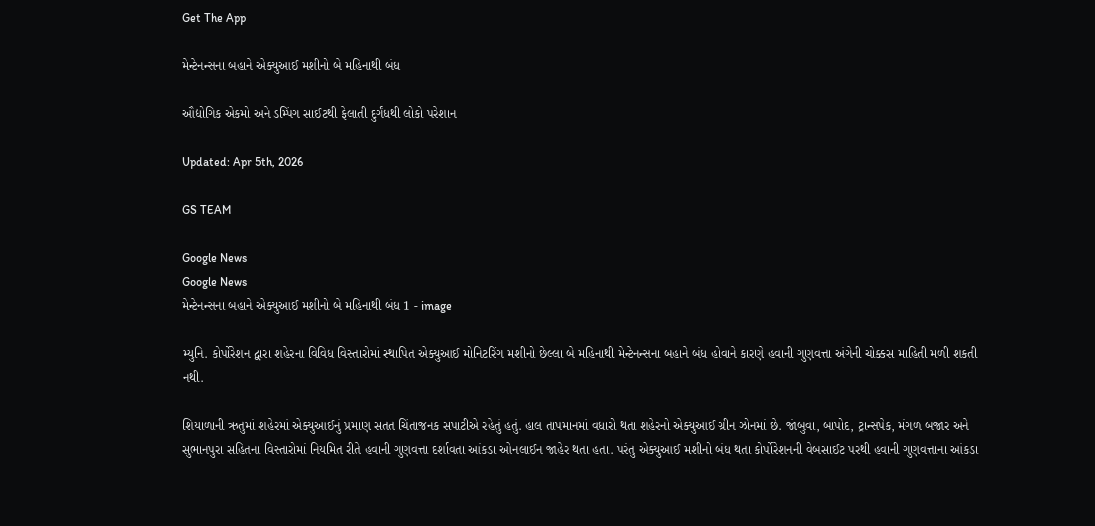Get The App

મેન્ટેનન્સના બહાને એક્યુઆઈ મશીનો બે મહિનાથી બંધ

ઔદ્યોગિક એકમો અને ડમ્પિંગ સાઈટથી ફેલાતી દુર્ગંધથી લોકો પરેશાન

Updated: Apr 5th, 2026

GS TEAM

Google News
Google News
મેન્ટેનન્સના બહાને એક્યુઆઈ મશીનો બે મહિનાથી બંધ 1 - image

મ્યુનિ. કોર્પોરેશન દ્વારા શહેરના વિવિધ વિસ્તારોમાં સ્થાપિત એક્યુઆઈ મોનિટરિંગ મશીનો છેલ્લા બે મહિનાથી મેન્ટેનન્સના બહાને બંધ હોવાને કારણે હવાની ગુણવત્તા અંગેની ચોક્કસ માહિતી મળી શકતી નથી.

શિયાળાની ઋતુમાં શહેરમાં એક્યુઆઈનું પ્રમાણ સતત ચિંતાજનક સપાટીએ રહેતું હતું. હાલ તાપમાનમાં વધારો થતા શહેરનો એક્યુઆઈ ગ્રીન ઝોનમાં છે. જાંબુવા, બાપોદ, ટ્રાન્સપેક, મંગળ બજાર અને સુભાનપુરા સહિતના વિસ્તારોમાં નિયમિત રીતે હવાની ગુણવત્તા દર્શાવતા આંકડા ઓનલાઈન જાહેર થતા હતા. પરંતુ એક્યુઆઈ મશીનો બંધ થતા કોર્પોરેશનની વેબસાઈટ પરથી હવાની ગુણવત્તાના આંકડા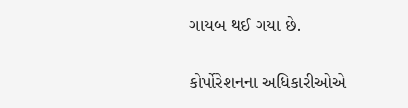ગાયબ થઈ ગયા છે.

કોર્પોરેશનના અધિકારીઓએ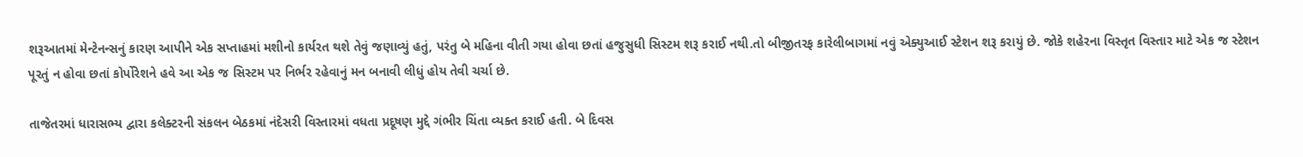શરૂઆતમાં મેન્ટેનન્સનું કારણ આપીને એક સપ્તાહમાં મશીનો કાર્યરત થશે તેવું જણાવ્યું હતું, પરંતુ બે મહિના વીતી ગયા હોવા છતાં હજુસુધી સિસ્ટમ શરૂ કરાઈ નથી.તો બીજીતરફ કારેલીબાગમાં નવું એક્યુઆઈ સ્ટેશન શરૂ કરાયું છે. જોકે શહેરના વિસ્તૃત વિસ્તાર માટે એક જ સ્ટેશન પૂરતું ન હોવા છતાં કોર્પોરેશને હવે આ એક જ સિસ્ટમ પર નિર્ભર રહેવાનું મન બનાવી લીધું હોય તેવી ચર્ચા છે.

તાજેતરમાં ધારાસભ્ય દ્વારા કલેક્ટરની સંકલન બેઠકમાં નંદેસરી વિસ્તારમાં વધતા પ્રદૂષણ મુદ્દે ગંભીર ચિંતા વ્યક્ત કરાઈ હતી. બે દિવસ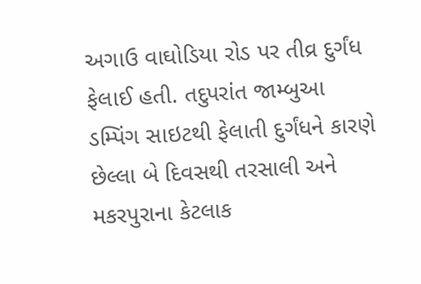અગાઉ વાઘોડિયા રોડ પર તીવ્ર દુર્ગંધ ફેલાઈ હતી. તદુપરાંત જામ્બુઆ ડમ્પિંગ સાઇટથી ફેલાતી દુર્ગંધને કારણે છેલ્લા બે દિવસથી તરસાલી અને મકરપુરાના કેટલાક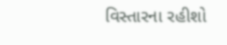વિસ્તારના રહીશો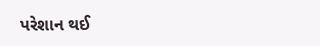પરેશાન થઈ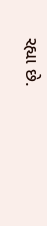રહ્યા છે.